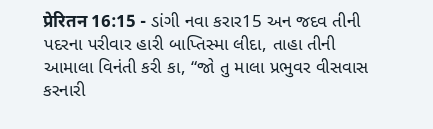प्रेरितन 16:15 - ડાંગી નવા કરાર15 અન જદવ તીની પદરના પરીવાર હારી બાપ્તિસ્મા લીદા, તાહા તીની આમાલા વિનંતી કરી કા, “જો તુ માલા પ્રભુવર વીસવાસ કરનારી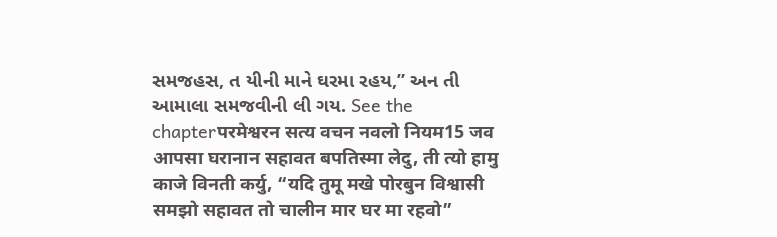સમજહસ, ત યીની માને ઘરમા રહય,” અન તી આમાલા સમજવીની લી ગય. See the chapterपरमेश्वरन सत्य वचन नवलो नियम15 जव आपसा घरानान सहावत बपतिस्मा लेदु, ती त्यो हामु काजे विनती कर्यु, “यदि तुमू मखे पोरबुन विश्वासी समझो सहावत तो चालीन मार घर मा रहवो”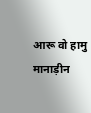आरू वो हामु मानाड़ीन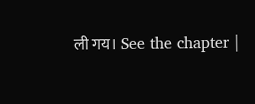ली गय। See the chapter |